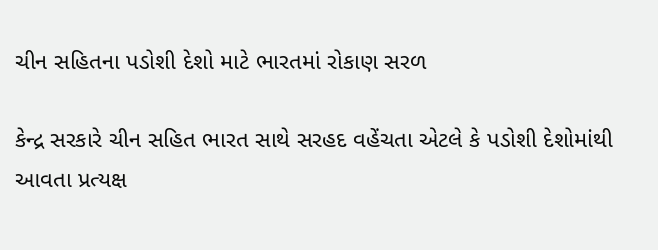ચીન સહિતના પડોશી દેશો માટે ભારતમાં રોકાણ સરળ

કેન્દ્ર સરકારે ચીન સહિત ભારત સાથે સરહદ વહેંચતા એટલે કે પડોશી દેશોમાંથી આવતા પ્રત્યક્ષ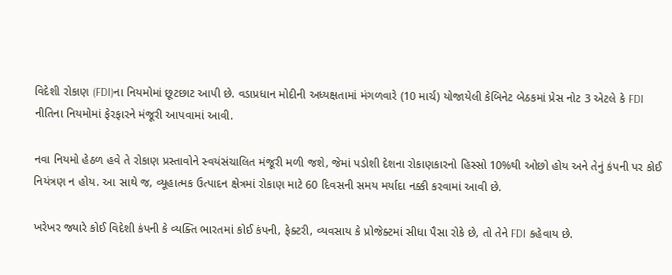વિદેશી રોકાણ (FDI)ના નિયમોમાં છૂટછાટ આપી છે. વડાપ્રધાન મોદીની અધ્યક્ષતામાં મંગળવારે (10 માર્ચ) યોજાયેલી કેબિનેટ બેઠકમાં પ્રેસ નોટ 3 એટલે કે FDI નીતિના નિયમોમાં ફેરફારને મંજૂરી આપવામાં આવી.

નવા નિયમો હેઠળ હવે તે રોકાણ પ્રસ્તાવોને સ્વયંસંચાલિત મંજૂરી મળી જશે, જેમાં પડોશી દેશના રોકાણકારનો હિસ્સો 10%થી ઓછો હોય અને તેનું કંપની પર કોઈ નિયંત્રણ ન હોય. આ સાથે જ, વ્યૂહાત્મક ઉત્પાદન ક્ષેત્રમાં રોકાણ માટે 60 દિવસની સમય મર્યાદા નક્કી કરવામાં આવી છે.

ખરેખર જ્યારે કોઈ વિદેશી કંપની કે વ્યક્તિ ભારતમાં કોઈ કંપની, ફેક્ટરી, વ્યવસાય કે પ્રોજેક્ટમાં સીધા પૈસા રોકે છે, તો તેને FDI કહેવાય છે.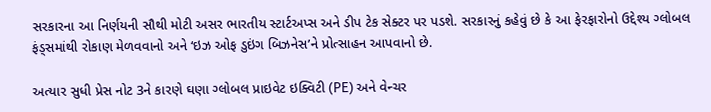સરકારના આ નિર્ણયની સૌથી મોટી અસર ભારતીય સ્ટાર્ટઅપ્સ અને ડીપ ટેક સેક્ટર પર પડશે. સરકારનું કહેવું છે કે આ ફેરફારોનો ઉદ્દેશ્ય ગ્લોબલ ફંડ્સમાંથી રોકાણ મેળવવાનો અને ‘ઇઝ ઓફ ડુઇંગ બિઝનેસ’ને પ્રોત્સાહન આપવાનો છે.

અત્યાર સુધી પ્રેસ નોટ 3ને કારણે ઘણા ગ્લોબલ પ્રાઇવેટ ઇક્વિટી (PE) અને વેન્ચર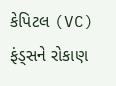કેપિટલ (VC) ફંડ્સને રોકાણ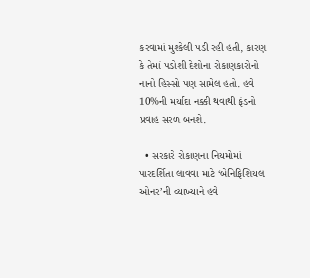કરવામાં મુશ્કેલી પડી રહી હતી, કારણ કે તેમાં પડોશી દેશોના રોકાણકારોનો નાનો હિસ્સો પણ સામેલ હતો. હવે 10%ની મર્યાદા નક્કી થવાથી ફંડનો પ્રવાહ સરળ બનશે.

  • સરકારે રોકાણના નિયમોમાં પારદર્શિતા લાવવા માટે ‘બેનિફિશિયલ ઓનર’ની વ્યાખ્યાને હવે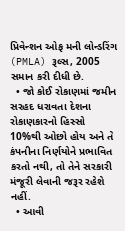પ્રિવેન્શન ઓફ મની લોન્ડરિંગ (PMLA) રૂલ્સ, 2005 સમાન કરી દીધી છે.
  • જો કોઈ રોકાણમાં જમીન સરહદ ધરાવતા દેશના રોકાણકારનો હિસ્સો 10%થી ઓછો હોય અને તે કંપનીના નિર્ણયોને પ્રભાવિત કરતો નથી, તો તેને સરકારી મંજૂરી લેવાની જરૂર રહેશે નહીં.
  • આવી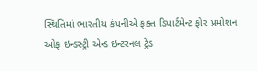સ્થિતિમાં ભારતીય કંપનીએ ફક્ત ડિપાર્ટમેન્ટ ફોર પ્રમોશન ઓફ ઇન્ડસ્ટ્રી એન્ડ ઇન્ટરનલ ટ્રેડ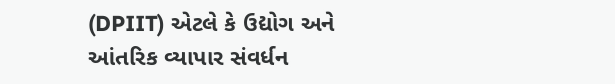(DPIIT) એટલે કે ઉદ્યોગ અને આંતરિક વ્યાપાર સંવર્ધન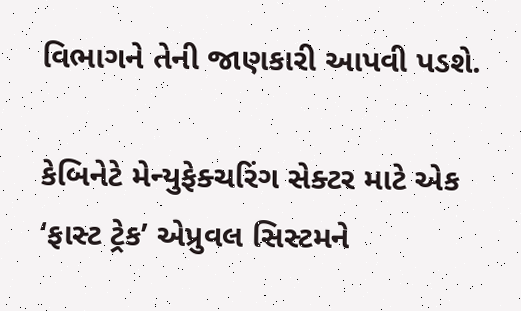વિભાગને તેની જાણકારી આપવી પડશે.

કેબિનેટે મેન્યુફેક્ચરિંગ સેક્ટર માટે એક ‘ફાસ્ટ ટ્રેક’ એપ્રુવલ સિસ્ટમને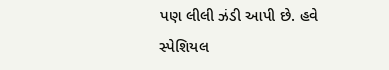પણ લીલી ઝંડી આપી છે. હવે સ્પેશિયલ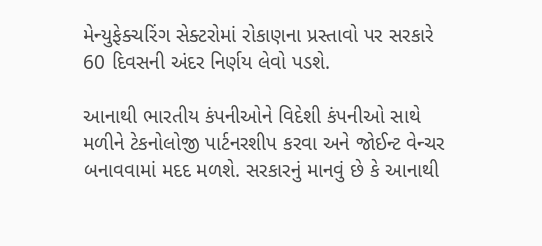મેન્યુફેક્ચરિંગ સેક્ટરોમાં રોકાણના પ્રસ્તાવો પર સરકારે 60 દિવસની અંદર નિર્ણય લેવો પડશે.

આનાથી ભારતીય કંપનીઓને વિદેશી કંપનીઓ સાથે મળીને ટેકનોલોજી પાર્ટનરશીપ કરવા અને જોઈન્ટ વેન્ચર બનાવવામાં મદદ મળશે. સરકારનું માનવું છે કે આનાથી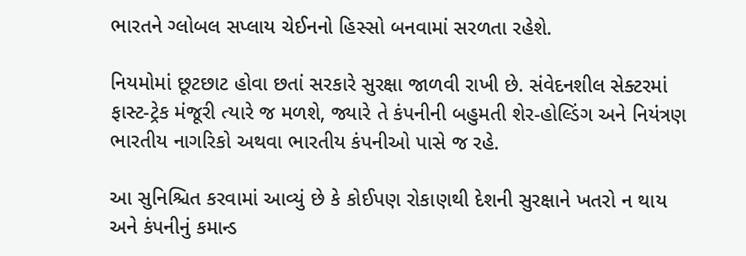ભારતને ગ્લોબલ સપ્લાય ચેઈનનો હિસ્સો બનવામાં સરળતા રહેશે.

નિયમોમાં છૂટછાટ હોવા છતાં સરકારે સુરક્ષા જાળવી રાખી છે. સંવેદનશીલ સેક્ટરમાં ફાસ્ટ-ટ્રેક મંજૂરી ત્યારે જ મળશે, જ્યારે તે કંપનીની બહુમતી શેર-હોલ્ડિંગ અને નિયંત્રણ ભારતીય નાગરિકો અથવા ભારતીય કંપનીઓ પાસે જ રહે.

આ સુનિશ્ચિત કરવામાં આવ્યું છે કે કોઈપણ રોકાણથી દેશની સુરક્ષાને ખતરો ન થાય અને કંપનીનું કમાન્ડ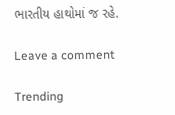ભારતીય હાથોમાં જ રહે.

Leave a comment

Trending